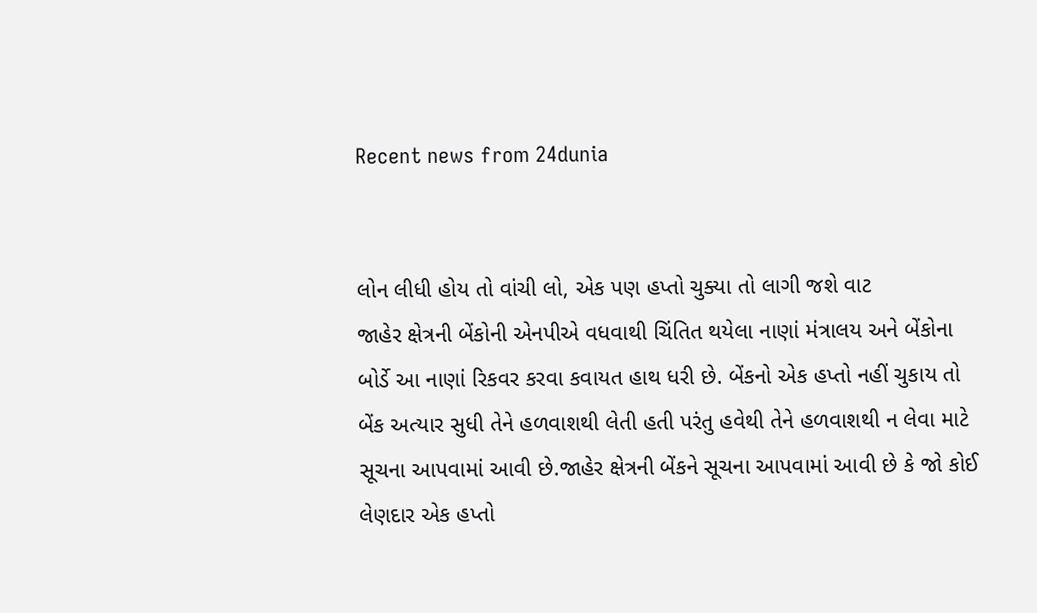Recent news from 24dunia


લોન લીધી હોય તો વાંચી લો, એક પણ હપ્તો ચુક્યા તો લાગી જશે વાટ
જાહેર ક્ષેત્રની બેંકોની એનપીએ વધવાથી ચિંતિત થયેલા નાણાં મંત્રાલય અને બેંકોના બોર્ડે આ નાણાં રિકવર કરવા કવાયત હાથ ધરી છે. બેંકનો એક હપ્તો નહીં ચુકાય તો બેંક અત્યાર સુધી તેને હળવાશથી લેતી હતી પરંતુ હવેથી તેને હળવાશથી ન લેવા માટે સૂચના આપવામાં આવી છે.જાહેર ક્ષેત્રની બેંકને સૂચના આપવામાં આવી છે કે જો કોઈ લેણદાર એક હપ્તો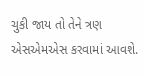ચુકી જાય તો તેને ત્રણ એસએમએસ કરવામાં આવશે.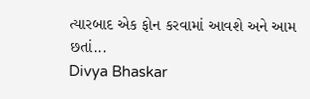ત્યારબાદ એક ફોન કરવામાં આવશે અને આમ છતાં...
Divya Bhaskar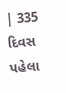| 335 દિવસ પહેલા